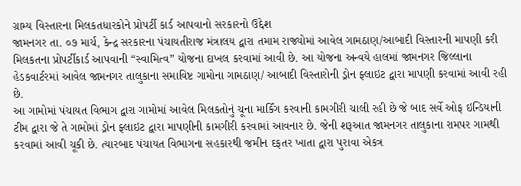ગ્રામ્ય વિસ્તારના મિલકતધારકોને પ્રોપર્ટી કાર્ડ આપવાનો સરકારનો ઉદ્દેશ
જામનગર તા. ૦૭ માર્ચ, કેન્દ્ર સરકારના પંચાયતીરાજ મંત્રાલય દ્વારા તમામ રાજ્યોમાં આવેલ ગામઠાણ/આબાદી વિસ્તારની માપણી કરી મિલકતના પ્રોપર્ટીકાર્ડ આપવાની “સ્વામિત્વ” યોજના દાખલ કરવામાં આવી છે. આ યોજના અન્વયે હાલમાં જામનગર જિલ્લાના હેડકવાર્ટરમાં આવેલ જામનગર તાલુકાના સમાવિષ્ટ ગામોના ગામઠાણ/ આબાદી વિસ્તારોની ડ્રોન ફ્લાઇટ દ્વારા માપણી કરવામાં આવી રહી છે.
આ ગામોમાં પંચાયત વિભાગ દ્વારા ગામોમાં આવેલ મિલકતોનું ચૂના માર્કિંગ કરવાની કામગીરી ચાલી રહી છે જે બાદ સર્વે ઓફ ઇન્ડિયાની ટીમ દ્વારા જે તે ગામોમાં ડ્રોન ફ્લાઇટ દ્વારા માપણીની કામગીરી કરવામાં આવનાર છે. જેની શરૂઆત જામનગર તાલુકાના રામપર ગામથી કરવામાં આવી ચૂકી છે. ત્યારબાદ પંચાયત વિભાગના સહકારથી જમીન દફતર ખાતા દ્વારા પુરાવા એકત્ર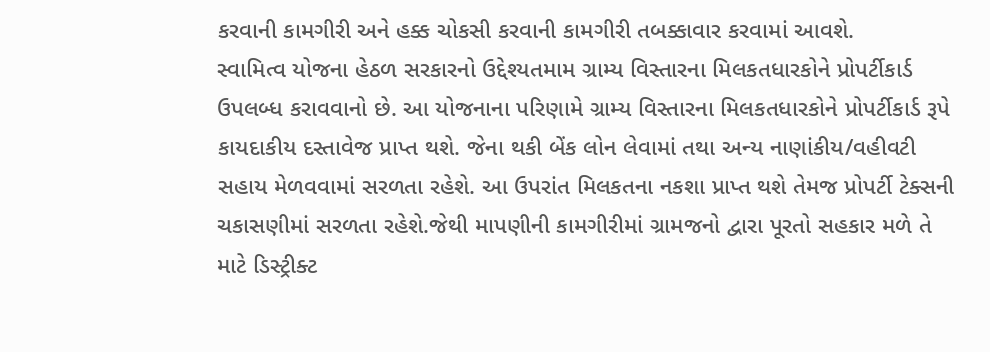કરવાની કામગીરી અને હક્ક ચોકસી કરવાની કામગીરી તબક્કાવાર કરવામાં આવશે.
સ્વામિત્વ યોજના હેઠળ સરકારનો ઉદ્દેશ્યતમામ ગ્રામ્ય વિસ્તારના મિલકતધારકોને પ્રોપર્ટીકાર્ડ ઉપલબ્ધ કરાવવાનો છે. આ યોજનાના પરિણામે ગ્રામ્ય વિસ્તારના મિલકતધારકોને પ્રોપર્ટીકાર્ડ રૂપે કાયદાકીય દસ્તાવેજ પ્રાપ્ત થશે. જેના થકી બેંક લોન લેવામાં તથા અન્ય નાણાંકીય/વહીવટી સહાય મેળવવામાં સરળતા રહેશે. આ ઉપરાંત મિલકતના નકશા પ્રાપ્ત થશે તેમજ પ્રોપર્ટી ટેક્સની ચકાસણીમાં સરળતા રહેશે.જેથી માપણીની કામગીરીમાં ગ્રામજનો દ્વારા પૂરતો સહકાર મળે તે માટે ડિસ્ટ્રીક્ટ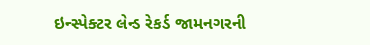ઇન્સ્પેક્ટર લેન્ડ રેકર્ડ જામનગરની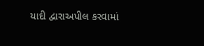યાદી દ્વારાઅપીલ કરવામાં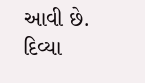આવી છે.
દિવ્યા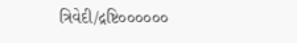ત્રિવેદી/દ્રષ્ટિ૦૦૦૦૦૦